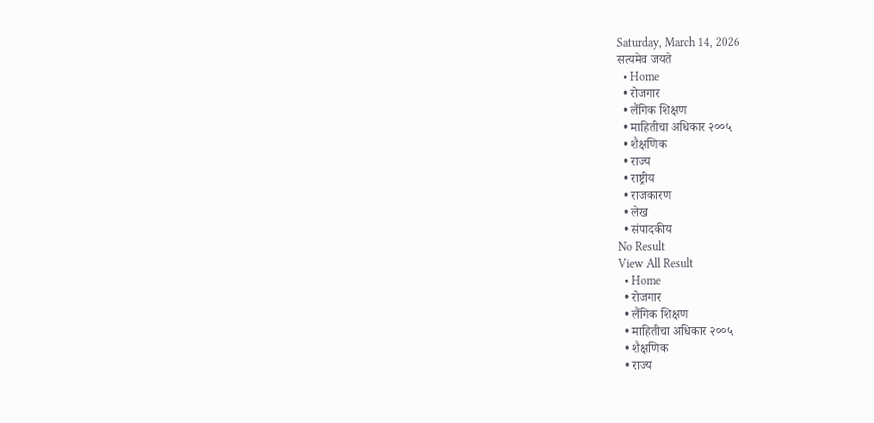Saturday, March 14, 2026
सत्यमेव जयते
  • Home
  • रोजगार
  • लैंगिक शिक्षण
  • माहितीचा अधिकार २००५
  • शैक्षणिक
  • राज्य
  • राष्ट्रीय
  • राजकारण
  • लेख
  • संपादकीय
No Result
View All Result
  • Home
  • रोजगार
  • लैंगिक शिक्षण
  • माहितीचा अधिकार २००५
  • शैक्षणिक
  • राज्य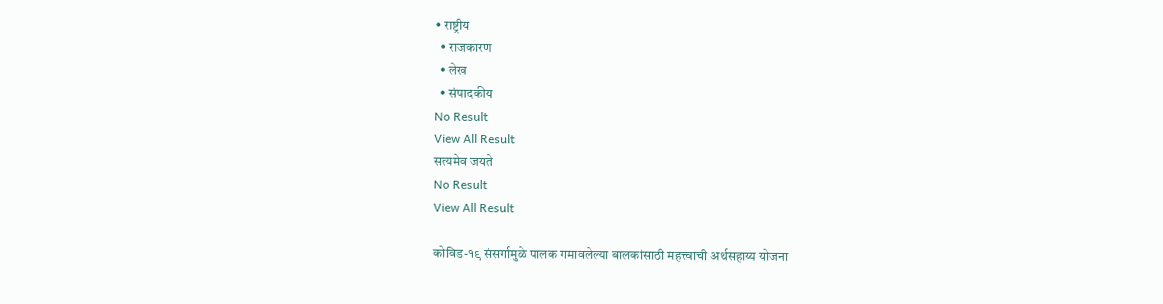• राष्ट्रीय
  • राजकारण
  • लेख
  • संपादकीय
No Result
View All Result
सत्यमेव जयते
No Result
View All Result

कोविड-१९ संसर्गामुळे पालक गमावलेल्या बालकांसाठी महत्त्वाची अर्थसहाय्य योजना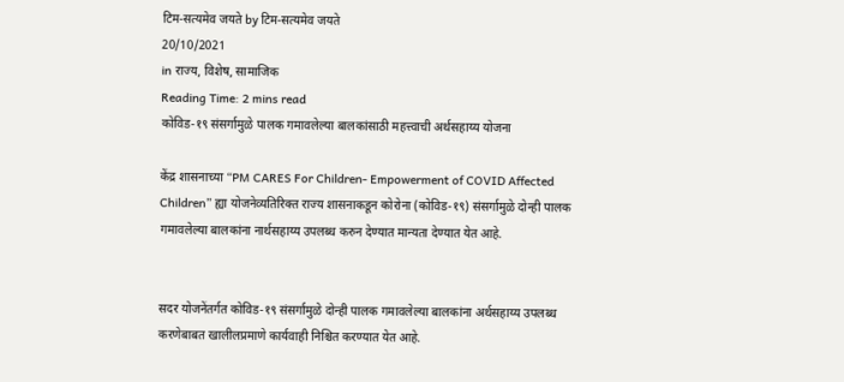टिम-सत्यमेव जयते by टिम-सत्यमेव जयते
20/10/2021
in राज्य, विशेष, सामाजिक
Reading Time: 2 mins read
कोविड-१९ संसर्गामुळे पालक गमावलेल्या बालकांसाठी महत्त्वाची अर्थसहाय्य योजना

केंद्र शासनाच्या “PM CARES For Children- Empowerment of COVID Affected Children” ह्या योजनेव्यतिरिक्त राज्य शासनाकडून कोरोना (कोविड-१९) संसर्गामुळे दोन्ही पालक गमावलेल्या बालकांना नार्थसहाय्य उपलब्ध करुन देण्यात मान्यता देण्यात येत आहे.


सदर योजनेंतर्गत कोविड-१९ संसर्गामुळे दोन्ही पालक गमावलेल्या बालकांना अर्थसहाय्य उपलब्ध करणेबाबत खालीलप्रमाणे कार्यवाही निश्चित करण्यात येत आहे.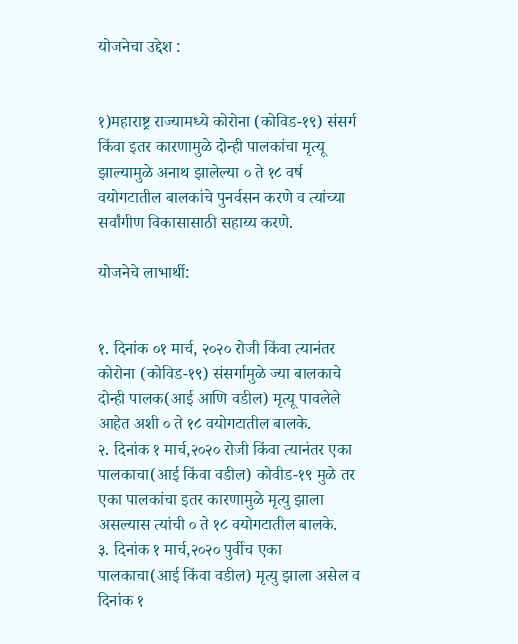योजनेचा उद्देश :


१)महाराष्ट्र राज्यामध्ये कोरोना (कोविड-१९) संसर्ग किंवा इतर कारणामुळे दोन्ही पालकांचा मृत्यू झाल्यामुळे अनाथ झालेल्या ० ते १८ वर्ष वयोगटातील बालकांचे पुनर्वसन करणे व त्यांच्या सर्वांगीण विकासासाठी सहाय्य करणे.

योजनेचे लाभार्थी:


१. दिनांक ०१ मार्च, २०२० रोजी किंवा त्यानंतर कोरोना (कोविड-१९) संसर्गामुळे ज्या बालकाचे दोन्ही पालक(आई आणि वडील) मृत्यू पावलेले आहेत अशी ० ते १८ वयोगटातील बालके.
२. दिनांक १ मार्च,२०२० रोजी किंवा त्यानंतर एका पालकाचा(आई किंवा वडील) कोवीड-१९ मुळे तर
एका पालकांचा इतर कारणामुळे मृत्यु झाला असल्यास त्यांची ० ते १८ वयोगटातील बालके.
३. दिनांक १ मार्च,२०२० पुर्वीच एका पालकाचा(आई किंवा वडील) मृत्यु झाला असेल व दिनांक १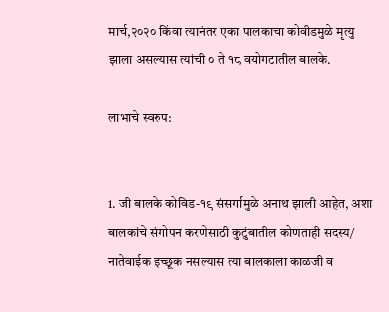मार्च,२०२० किंवा त्यानंतर एका पालकाचा कोवीडमुळे मृत्यु झाला असल्यास त्यांची ० ते १८ वयोगटातील बालके.

लाभाचे स्वरुप:


1. जी बालके कोविड-१९ संसर्गामुळे अनाथ झाली आहेत, अशा बालकांचे संगोपन करणेसाठी कुटुंबातील कोणताही सदस्य/ नातेवाईक इच्छूक नसल्यास त्या बालकाला काळजी व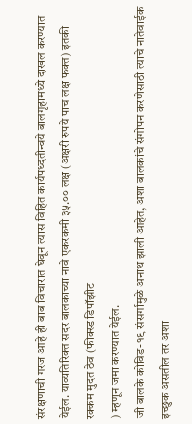संरक्षणाची गरज आहे ही बाब विचारात घेवून त्यास विहित कार्यपध्दतीन्वये बालगृहामध्ये दाखल करण्यात येईल. याव्यतिरिक्त सदर बालकाच्या नावे एकरकमी ३५.०० लक्ष (अक्षरी रुपये पाच लक्ष फक्त) इतकी रक्कम मुदत ठेव (फीक्स्ड डिपॉझीट
) म्हणून जमा करण्यात येईल.
जी बालके कोविड-१९ संसर्गामुळे अनाथ झाली आहेत, अशा बालकांचे संगोपन करणेसाठी त्याचे नातेवाईक इच्छुक असतील तर अशा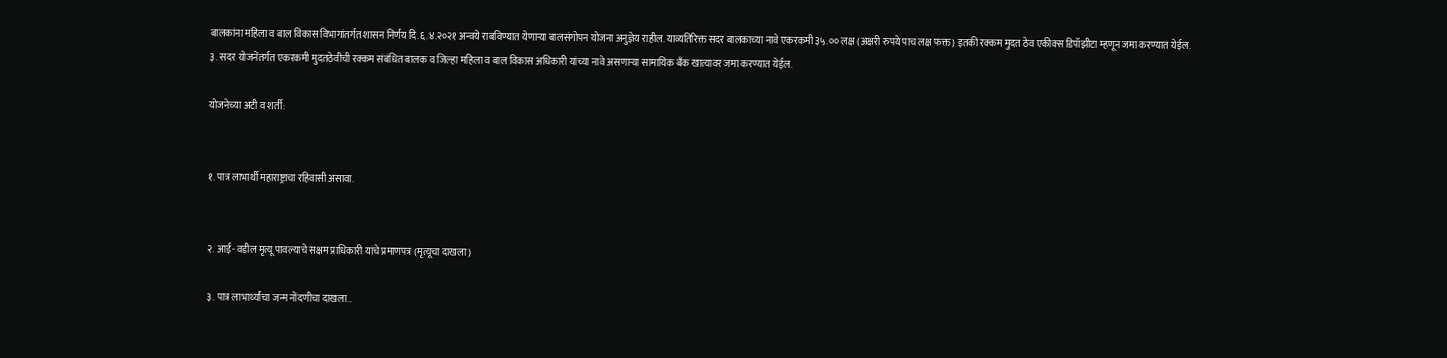बालकांना महिला व बाल विकास विभागांतर्गत शासन निर्णय दि.६.४.२०२१ अन्वये राबविण्यात येणाऱ्या बालसंगोपन योजना अनुज्ञेय राहील. याव्यतिरिक्त सदर बालकाच्या नावे एकरकमी ३५.०० लक्ष (अक्षरी रुपये पाच लक्ष फक्त) इतकी रक्कम मुदत ठेव एकीक्स डिपॉझीटा म्हणून जमा करण्यात येईल.
३. सदर योजनेंतर्गत एकरकमी मुदतठेवीची रक्कम संबंधित बालक व जिल्हा महिला व बाल विकास अधिकारी यांच्या नावे असणाऱ्या सामायिक बँक खात्यावर जमा करण्यात येईल.

योजनेच्या अटी व शर्ती:


१. पात्र लाभार्थी महाराष्ट्राचा रहिवासी असावा.


२. आई- वडील मृत्यू पावल्याचे सक्षम प्राधिकारी यांचे प्रमाणपत्र (मृत्यूचा दाखला)

३. पात्र लाभार्थ्यांचा जन्म नोंदणीचा दाखला..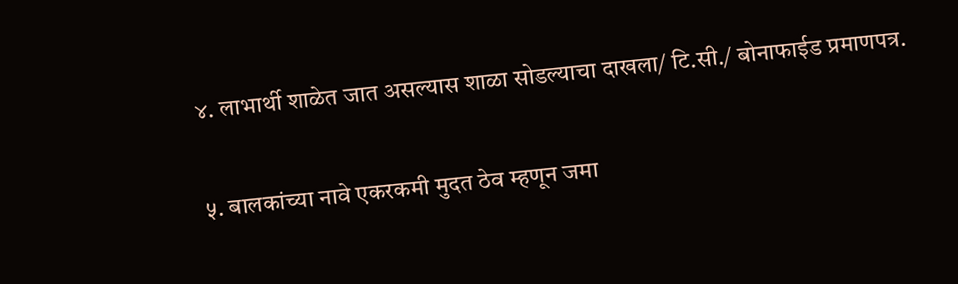४. लाभार्थी शाळेत जात असल्यास शाळा सोडल्याचा दाखला/ टि.सी./ बोनाफाईड प्रमाणपत्र.

५. बालकांच्या नावे एकरकमी मुदत ठेव म्हणून जमा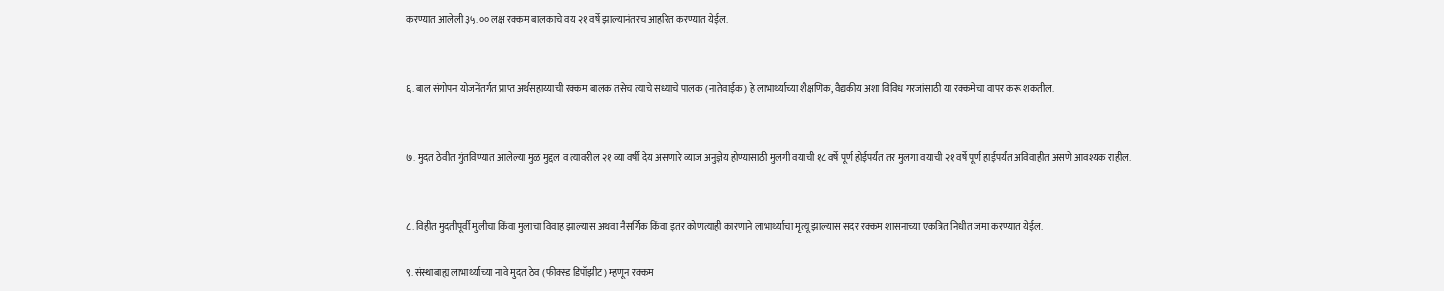करण्यात आलेली ३५.०० लक्ष रक्कम बालकाचे वय २१ वर्षे झाल्यानंतरच आहरित करण्यात येईल.


६. बाल संगोपन योजनेंतर्गत प्राप्त अर्थसहाय्याची रक्कम बालक तसेच त्याचे सध्याचे पालक (नातेवाईक) हे लाभार्थ्याच्या शैक्षणिक, वैद्यकीय अशा विविध गरजांसाठी या रक्कमेचा वापर करू शकतील.


७. मुदत ठेवीत गुंतविण्यात आलेल्या मुळ मुद्दल व त्यावरील २१ व्या वर्षी देय असणारे व्याज अनुज्ञेय होण्यासाठी मुलगी वयाची १८ वर्षे पूर्ण होईपर्यंत तर मुलगा वयाची २१ वर्षे पूर्ण हाईपर्यंत अविवाहीत असणे आवश्यक राहील.


८. विहीत मुदतीपूर्वी मुलीचा किंवा मुलाचा विवाह झाल्यास अथवा नैसर्गिक किंवा इतर कोणत्याही कारणाने लाभार्थ्याचा मृत्यू झाल्यास सदर रक्कम शासनाच्या एकत्रित निधीत जमा करण्यात येईल.

९. संस्थाबाह्य लाभार्थ्याच्या नावे मुदत ठेव (फीक्स्ड डिपॉझीट) म्हणून रक्कम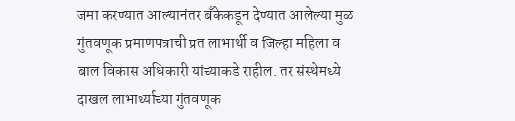जमा करण्यात आल्यानंतर बँकेकडून देण्यात आलेल्या मुळ गुंतवणूक प्रमाणपत्राची प्रत लाभार्थी व जिल्हा महिला व बाल विकास अधिकारी यांच्याकडे राहील. तर संस्थेमध्ये दाखल लाभार्थ्याच्या गुंतवणूक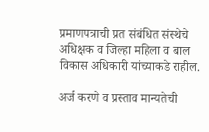प्रमाणपत्राची प्रत संबंधित संस्थेचे अधिक्षक व जिल्हा महिला व बाल विकास अधिकारी यांच्याकडे राहील.

अर्ज करणे व प्रस्ताव मान्यतेची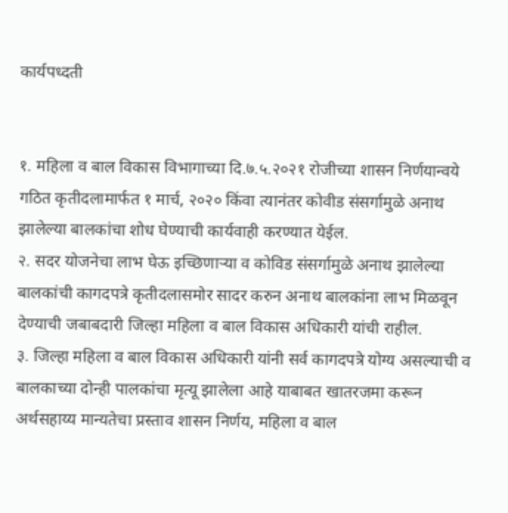कार्यपध्दती


१. महिला व बाल विकास विभागाच्या दि.७.५.२०२१ रोजीच्या शासन निर्णयान्वये गठित कृतीदलामार्फत १ मार्च, २०२० किंवा त्यानंतर कोवीड संसर्गामुळे अनाथ झालेल्या बालकांचा शोध घेण्याची कार्यवाही करण्यात येईल.
२. सदर योजनेचा लाभ घेऊ इच्छिणाऱ्या व कोविड संसर्गामुळे अनाथ झालेल्या बालकांची कागदपत्रे कृतीदलासमोर सादर करुन अनाथ बालकांना लाभ मिळवून देण्याची जबाबदारी जिल्हा महिला व बाल विकास अधिकारी यांची राहील.
३. जिल्हा महिला व बाल विकास अधिकारी यांनी सर्व कागदपत्रे योग्य असल्याची व बालकाच्या दोन्ही पालकांचा मृत्यू झालेला आहे याबाबत खातरजमा करून अर्थसहाय्य मान्यतेचा प्रस्ताव शासन निर्णय, महिला व बाल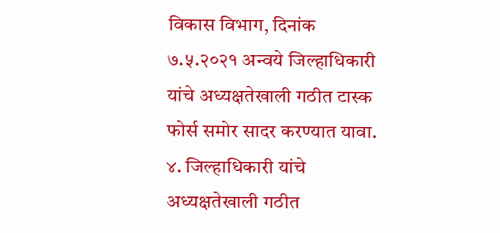विकास विभाग, दिनांक ७.५.२०२१ अन्वये जिल्हाधिकारी यांचे अध्यक्षतेखाली गठीत टास्क फोर्स समोर सादर करण्यात यावा.
४. जिल्हाधिकारी यांचे अध्यक्षतेखाली गठीत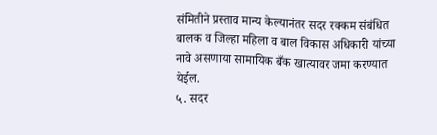संमितीने प्रस्ताव मान्य केल्यानंतर सदर रक्कम संबंधित बालक व जिल्हा महिला व बाल विकास अधिकारी यांच्या नावे असणाया सामायिक बँक खात्यावर जमा करण्यात येईल.
५. सदर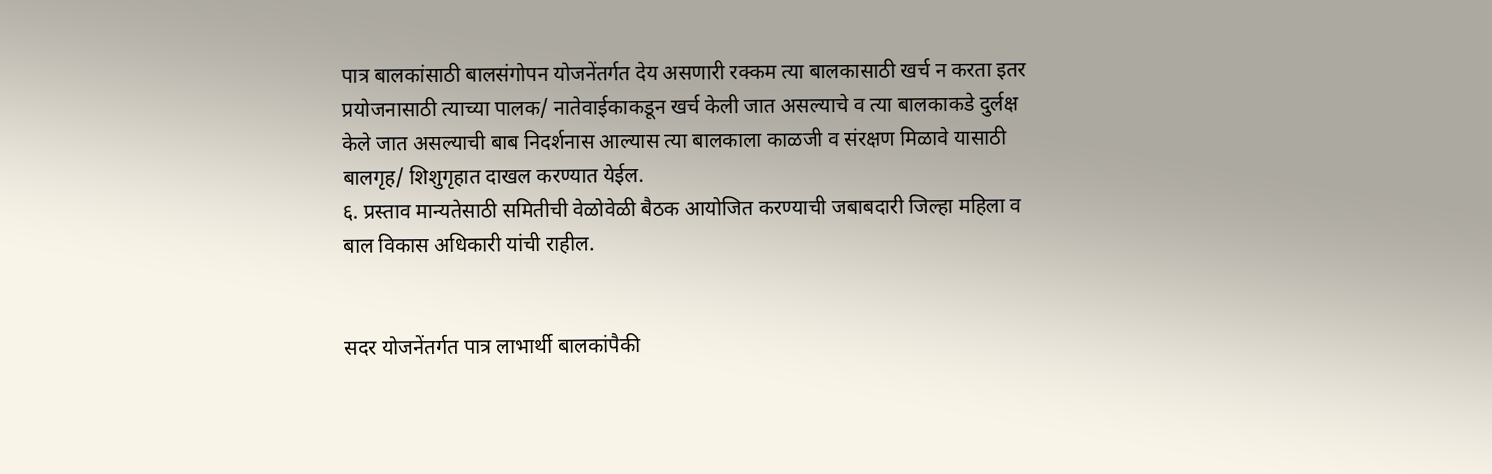पात्र बालकांसाठी बालसंगोपन योजनेंतर्गत देय असणारी रक्कम त्या बालकासाठी खर्च न करता इतर प्रयोजनासाठी त्याच्या पालक/ नातेवाईकाकडून खर्च केली जात असल्याचे व त्या बालकाकडे दुर्लक्ष केले जात असल्याची बाब निदर्शनास आल्यास त्या बालकाला काळजी व संरक्षण मिळावे यासाठी बालगृह/ शिशुगृहात दाखल करण्यात येईल.
६. प्रस्ताव मान्यतेसाठी समितीची वेळोवेळी बैठक आयोजित करण्याची जबाबदारी जिल्हा महिला व बाल विकास अधिकारी यांची राहील.


सदर योजनेंतर्गत पात्र लाभार्थी बालकांपैकी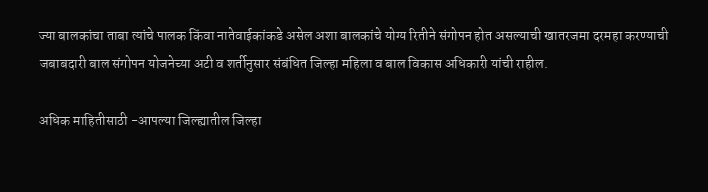ज्या बालकांचा ताबा त्यांचे पालक किंवा नातेवाईकांकडे असेल अशा बालकांचे योग्य रितीने संगोपन होत असल्याची खातरजमा दरमहा करण्याची जबाबदारी बाल संगोपन योजनेच्या अटी व शर्तीनुसार संबंधित जिल्हा महिला व बाल विकास अधिकारी यांची राहील.

अधिक माहितीसाठी -आपल्या जिल्ह्यातील जिल्हा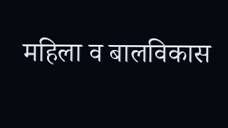महिला व बालविकास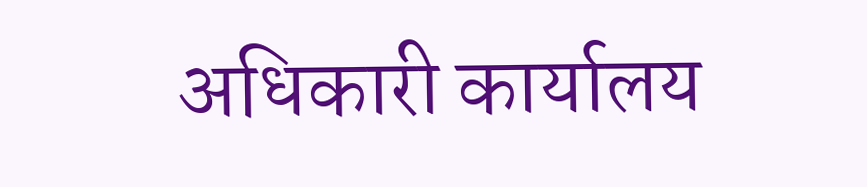अधिकारी कार्यालय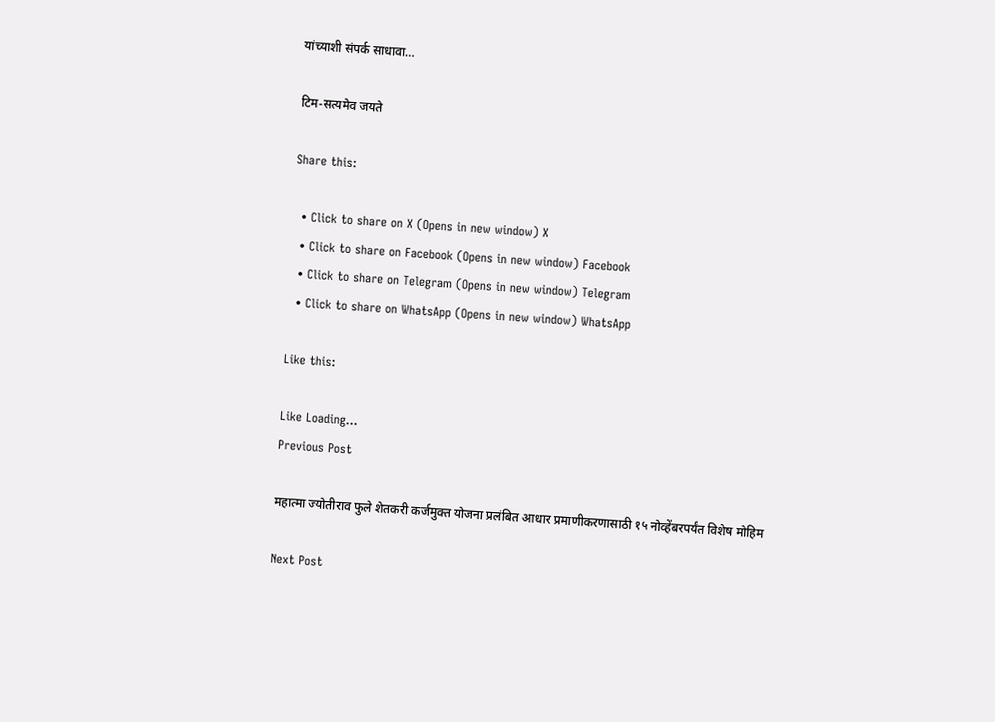यांच्याशी संपर्क साधावा…

टिम-सत्यमेव जयते

Share this:

  • Click to share on X (Opens in new window) X
  • Click to share on Facebook (Opens in new window) Facebook
  • Click to share on Telegram (Opens in new window) Telegram
  • Click to share on WhatsApp (Opens in new window) WhatsApp

Like this:

Like Loading...
Previous Post

महात्मा ज्योतीराव फुले शेतकरी कर्जमुक्त योजना प्रलंबित आधार प्रमाणीकरणासाठी १५ नोव्हेंबरपर्यंत विशेष मोहिम

Next Post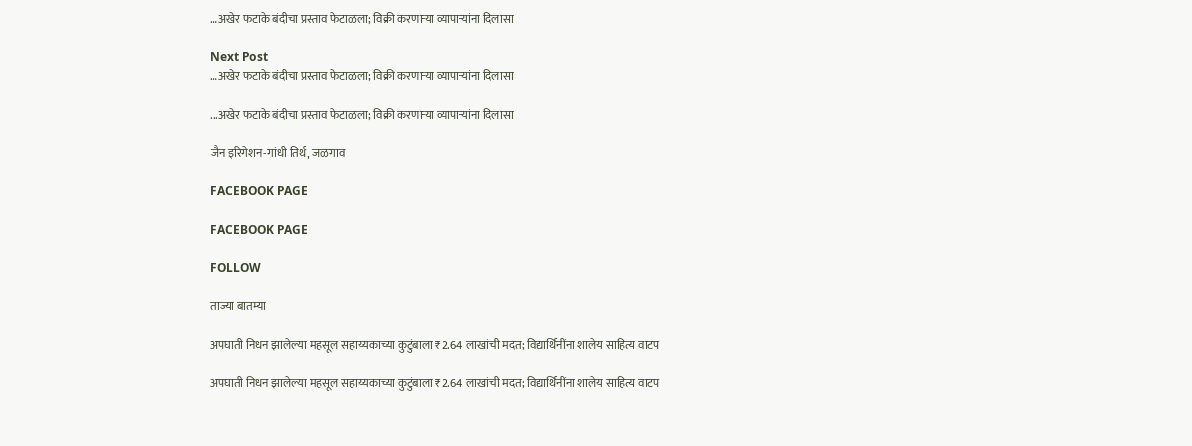…अखेर फटाके बंदीचा प्रस्ताव फेटाळला; विक्री करणाऱ्या व्यापाऱ्यांना दिलासा

Next Post
…अखेर फटाके बंदीचा प्रस्ताव फेटाळला; विक्री करणाऱ्या व्यापाऱ्यांना दिलासा

...अखेर फटाके बंदीचा प्रस्ताव फेटाळला; विक्री करणाऱ्या व्यापाऱ्यांना दिलासा

जैन इरिगेशन-गांधी तिर्थ, जळगाव

FACEBOOK PAGE

FACEBOOK PAGE

FOLLOW

ताज्या बातम्या

अपघाती निधन झालेल्या महसूल सहाय्यकाच्या कुटुंबाला ₹2.64 लाखांची मदत; विद्यार्थिनींना शालेय साहित्य वाटप

अपघाती निधन झालेल्या महसूल सहाय्यकाच्या कुटुंबाला ₹2.64 लाखांची मदत; विद्यार्थिनींना शालेय साहित्य वाटप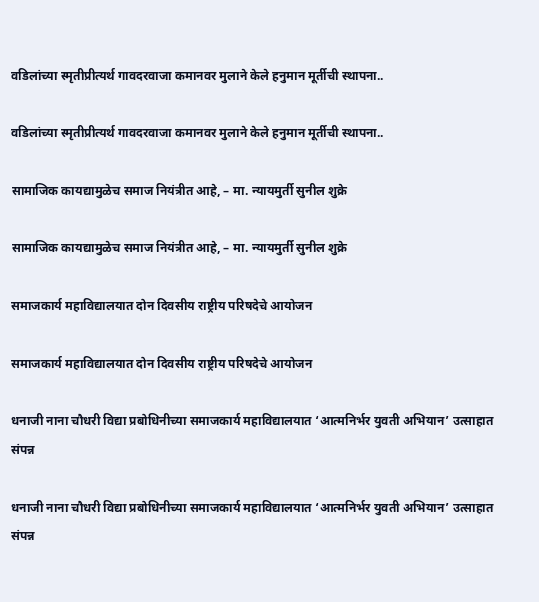वडिलांच्या स्मृतीप्रीत्यर्थ गावदरवाजा कमानवर मुलाने केले हनुमान मूर्तीची स्थापना..

वडिलांच्या स्मृतीप्रीत्यर्थ गावदरवाजा कमानवर मुलाने केले हनुमान मूर्तीची स्थापना..

सामाजिक कायद्यामुळेच समाज नियंत्रीत आहे, – मा. न्यायमुर्ती सुनील शुक्रे

सामाजिक कायद्यामुळेच समाज नियंत्रीत आहे, – मा. न्यायमुर्ती सुनील शुक्रे

समाजकार्य महाविद्यालयात दोन दिवसीय राष्ट्रीय परिषदेचे आयोजन

समाजकार्य महाविद्यालयात दोन दिवसीय राष्ट्रीय परिषदेचे आयोजन

धनाजी नाना चौधरी विद्या प्रबोधिनीच्या समाजकार्य महाविद्यालयात ‘आत्मनिर्भर युवती अभियान’ उत्साहात संपन्न

धनाजी नाना चौधरी विद्या प्रबोधिनीच्या समाजकार्य महाविद्यालयात ‘आत्मनिर्भर युवती अभियान’ उत्साहात संपन्न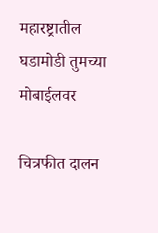महारष्ट्रातील घडामोडी तुमच्या मोबाईलवर

चित्रफीत दालन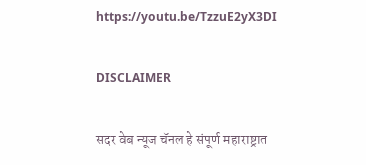https://youtu.be/TzzuE2yX3DI

DISCLAIMER

सदर वेब न्यूज चॅनल हे संपूर्ण महाराष्ट्रात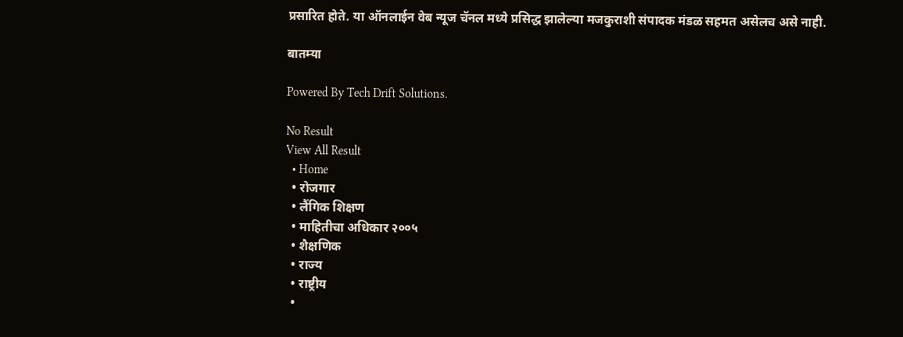प्रसारित होते. या ऑनलाईन वेब न्यूज चॅनल मध्ये प्रसिद्ध झालेल्या मजकुराशी संपादक मंडळ सहमत असेलच असे नाही.

बातम्या

Powered By Tech Drift Solutions.

No Result
View All Result
  • Home
  • रोजगार
  • लैंगिक शिक्षण
  • माहितीचा अधिकार २००५
  • शैक्षणिक
  • राज्य
  • राष्ट्रीय
  •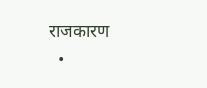राजकारण
  •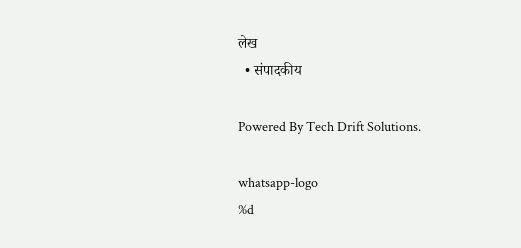लेख
  • संपादकीय

Powered By Tech Drift Solutions.

whatsapp-logo
%d